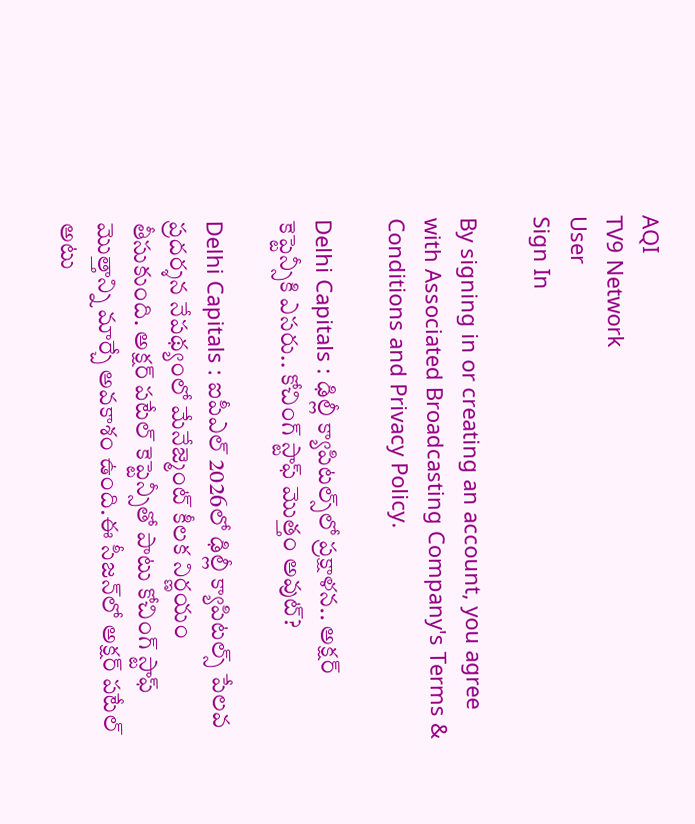AQI
TV9 Network
User
Sign In

By signing in or creating an account, you agree with Associated Broadcasting Company's Terms & Conditions and Privacy Policy.

Delhi Capitals : ఢిల్లీ క్యాపిటల్స్‌లో ప్రక్షాళన.. అక్షర్ కెప్టెన్సీకి ఎసరు.. కోచింగ్ స్టాఫ్ మొత్తం అవుట్?

Delhi Capitals : ఐపీఎల్ 2026లో ఢిల్లీ క్యాపిటల్స్ పేలవ ప్రదర్శన నేపథ్యంలో మేనేజ్మెంట్ కీలక నిర్ణయం తీసుకుంది. అక్షర్ పటేల్ కెప్టెన్సీతో పాటు కోచింగ్ స్టాఫ్ మొత్తాన్ని మార్చే అవకాశం ఉంది.ఈ సీజన్‌లో అక్షర్ పటేల్ అటు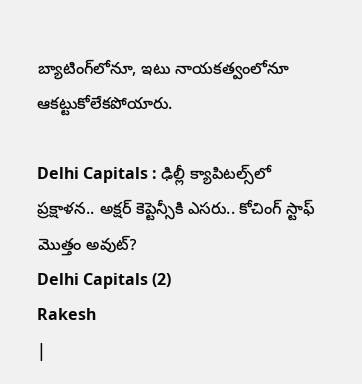బ్యాటింగ్‌లోనూ, ఇటు నాయకత్వంలోనూ ఆకట్టుకోలేకపోయారు.

Delhi Capitals : ఢిల్లీ క్యాపిటల్స్‌లో ప్రక్షాళన.. అక్షర్ కెప్టెన్సీకి ఎసరు.. కోచింగ్ స్టాఫ్ మొత్తం అవుట్?
Delhi Capitals (2)
Rakesh
|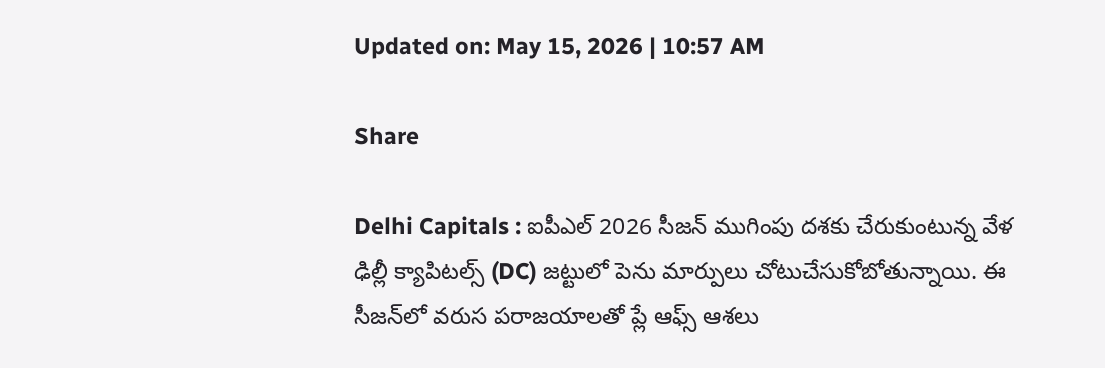Updated on: May 15, 2026 | 10:57 AM

Share

Delhi Capitals : ఐపీఎల్ 2026 సీజన్ ముగింపు దశకు చేరుకుంటున్న వేళ ఢిల్లీ క్యాపిటల్స్ (DC) జట్టులో పెను మార్పులు చోటుచేసుకోబోతున్నాయి. ఈ సీజన్‌లో వరుస పరాజయాలతో ప్లే ఆఫ్స్ ఆశలు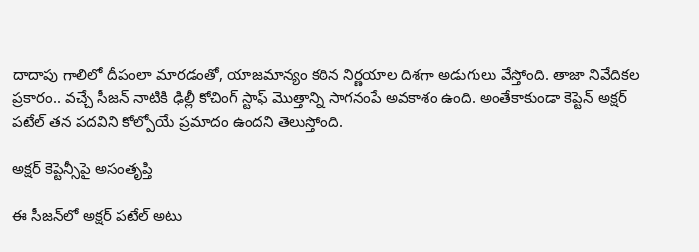దాదాపు గాలిలో దీపంలా మారడంతో, యాజమాన్యం కఠిన నిర్ణయాల దిశగా అడుగులు వేస్తోంది. తాజా నివేదికల ప్రకారం.. వచ్చే సీజన్ నాటికి ఢిల్లీ కోచింగ్ స్టాఫ్ మొత్తాన్ని సాగనంపే అవకాశం ఉంది. అంతేకాకుండా కెప్టెన్ అక్షర్ పటేల్ తన పదవిని కోల్పోయే ప్రమాదం ఉందని తెలుస్తోంది.

అక్షర్ కెప్టెన్సీపై అసంతృప్తి

ఈ సీజన్‌లో అక్షర్ పటేల్ అటు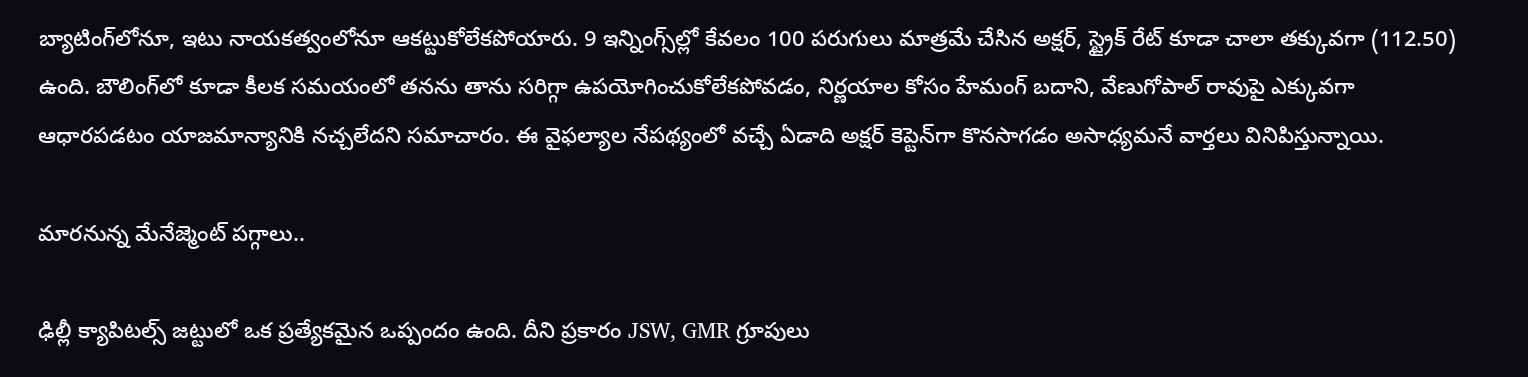బ్యాటింగ్‌లోనూ, ఇటు నాయకత్వంలోనూ ఆకట్టుకోలేకపోయారు. 9 ఇన్నింగ్స్‌ల్లో కేవలం 100 పరుగులు మాత్రమే చేసిన అక్షర్, స్ట్రైక్ రేట్ కూడా చాలా తక్కువగా (112.50) ఉంది. బౌలింగ్‌లో కూడా కీలక సమయంలో తనను తాను సరిగ్గా ఉపయోగించుకోలేకపోవడం, నిర్ణయాల కోసం హేమంగ్ బదాని, వేణుగోపాల్ రావుపై ఎక్కువగా ఆధారపడటం యాజమాన్యానికి నచ్చలేదని సమాచారం. ఈ వైఫల్యాల నేపథ్యంలో వచ్చే ఏడాది అక్షర్ కెప్టెన్‌గా కొనసాగడం అసాధ్యమనే వార్తలు వినిపిస్తున్నాయి.

మారనున్న మేనేజ్మెంట్ పగ్గాలు..

ఢిల్లీ క్యాపిటల్స్ జట్టులో ఒక ప్రత్యేకమైన ఒప్పందం ఉంది. దీని ప్రకారం JSW, GMR గ్రూపులు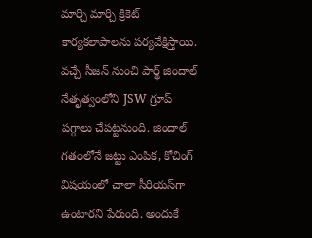మార్చి మార్చి క్రికెట్ కార్యకలాపాలను పర్యవేక్షిస్తాయి. వచ్చే సీజన్ నుంచి పార్థ్ జిందాల్ నేతృత్వంలోని JSW గ్రూప్ పగ్గాలు చేపట్టనుంది. జిందాల్ గతంలోనే జట్టు ఎంపిక, కోచింగ్ విషయంలో చాలా సీరియస్‌గా ఉంటారని పేరుంది. అందుకే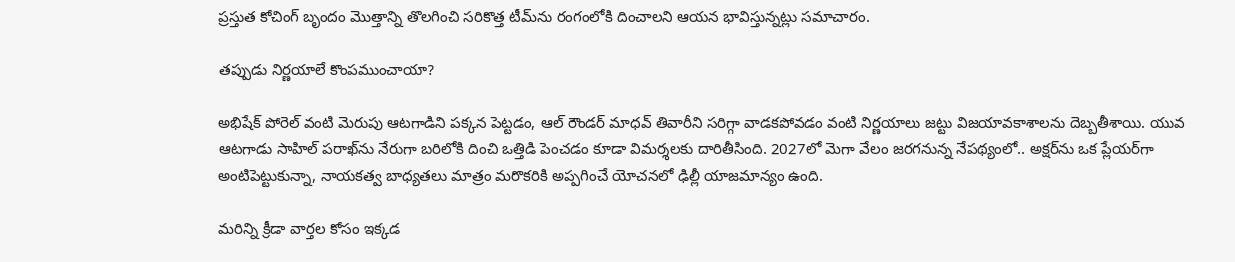ప్రస్తుత కోచింగ్ బృందం మొత్తాన్ని తొలగించి సరికొత్త టీమ్‌ను రంగంలోకి దించాలని ఆయన భావిస్తున్నట్లు సమాచారం.

తప్పుడు నిర్ణయాలే కొంపముంచాయా?

అభిషేక్ పోరెల్ వంటి మెరుపు ఆటగాడిని పక్కన పెట్టడం, ఆల్ రౌండర్ మాధవ్ తివారీని సరిగ్గా వాడకపోవడం వంటి నిర్ణయాలు జట్టు విజయావకాశాలను దెబ్బతీశాయి. యువ ఆటగాడు సాహిల్ పరాఖ్‌ను నేరుగా బరిలోకి దించి ఒత్తిడి పెంచడం కూడా విమర్శలకు దారితీసింది. 2027లో మెగా వేలం జరగనున్న నేపథ్యంలో.. అక్షర్‌ను ఒక ప్లేయర్‌గా అంటిపెట్టుకున్నా, నాయకత్వ బాధ్యతలు మాత్రం మరొకరికి అప్పగించే యోచనలో ఢిల్లీ యాజమాన్యం ఉంది.

మరిన్ని క్రీడా వార్తల కోసం ఇక్కడ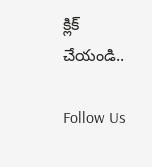క్లిక్ చేయండి..

Follow Us